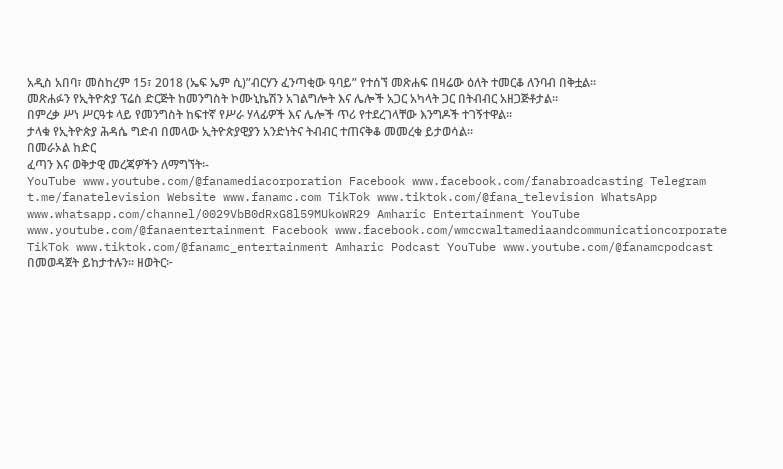አዲስ አበባ፣ መስከረም 15፣ 2018 (ኤፍ ኤም ሲ)”ብርሃን ፈንጣቂው ዓባይ” የተሰኘ መጽሐፍ በዛሬው ዕለት ተመርቆ ለንባብ በቅቷል፡፡
መጽሐፉን የኢትዮጵያ ፕሬስ ድርጅት ከመንግስት ኮሙኒኬሽን አገልግሎት እና ሌሎች አጋር አካላት ጋር በትብብር አዘጋጅቶታል፡፡
በምረቃ ሥነ ሥርዓቱ ላይ የመንግስት ከፍተኛ የሥራ ሃላፊዎች እና ሌሎች ጥሪ የተደረገላቸው እንግዶች ተገኝተዋል።
ታላቁ የኢትዮጵያ ሕዳሴ ግድብ በመላው ኢትዮጵያዊያን አንድነትና ትብብር ተጠናቅቆ መመረቁ ይታወሳል፡፡
በመራኦል ከድር
ፈጣን እና ወቅታዊ መረጃዎችን ለማግኘት፡-
YouTube www.youtube.com/@fanamediacorporation Facebook www.facebook.com/fanabroadcasting Telegram t.me/fanatelevision Website www.fanamc.com TikTok www.tiktok.com/@fana_television WhatsApp www.whatsapp.com/channel/0029VbB0dRxG8l59MUkoWR29 Amharic Entertainment YouTube www.youtube.com/@fanaentertainment Facebook www.facebook.com/wmccwaltamediaandcommunicationcorporate TikTok www.tiktok.com/@fanamc_entertainment Amharic Podcast YouTube www.youtube.com/@fanamcpodcast በመወዳጀት ይከታተሉን፡፡ ዘወትር፦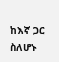ከእኛ ጋር ስለሆኑ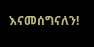እናመሰግናለን!